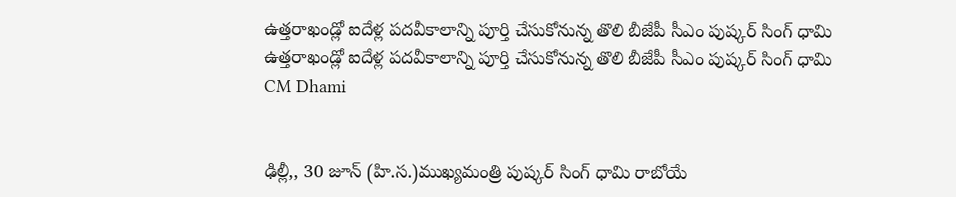ఉత్తరాఖండ్లో ఐదేళ్ల పదవీకాలాన్ని పూర్తి చేసుకోనున్న తొలి బీజేపీ సీఎం పుష్కర్ సింగ్ ధామి
ఉత్తరాఖండ్లో ఐదేళ్ల పదవీకాలాన్ని పూర్తి చేసుకోనున్న తొలి బీజేపీ సీఎం పుష్కర్ సింగ్ ధామి
CM Dhami


ఢిల్లీ,, 30 జూన్ (హి.స.)ముఖ్యమంత్రి పుష్కర్ సింగ్ ధామి రాబోయే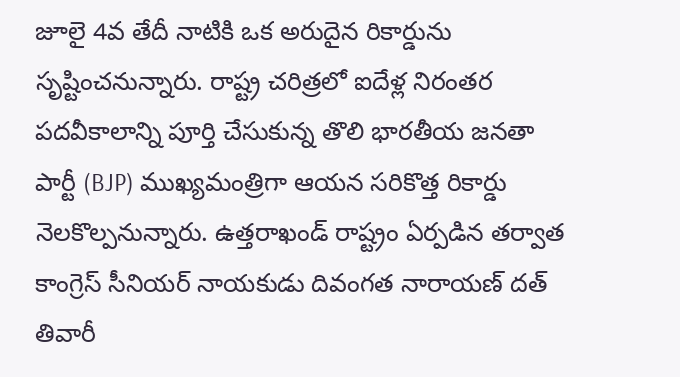జూలై 4వ తేదీ నాటికి ఒక అరుదైన రికార్డును సృష్టించనున్నారు. రాష్ట్ర చరిత్రలో ఐదేళ్ల నిరంతర పదవీకాలాన్ని పూర్తి చేసుకున్న తొలి భారతీయ జనతా పార్టీ (BJP) ముఖ్యమంత్రిగా ఆయన సరికొత్త రికార్డు నెలకొల్పనున్నారు. ఉత్తరాఖండ్ రాష్ట్రం ఏర్పడిన తర్వాత కాంగ్రెస్ సీనియర్ నాయకుడు దివంగత నారాయణ్ దత్ తివారీ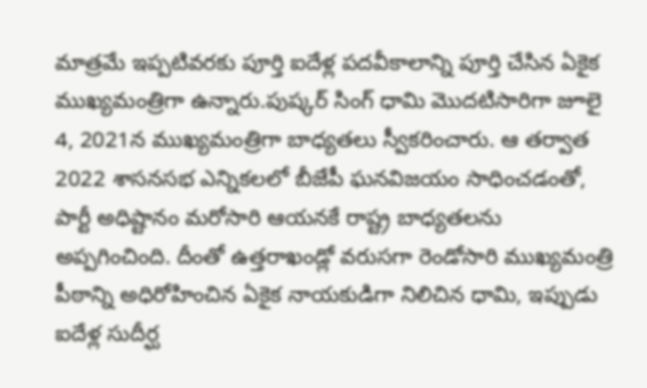మాత్రమే ఇప్పటివరకు పూర్తి ఐదేళ్ల పదవీకాలాన్ని పూర్తి చేసిన ఏకైక ముఖ్యమంత్రిగా ఉన్నారు.పుష్కర్ సింగ్ ధామి మొదటిసారిగా జూలై 4, 2021న ముఖ్యమంత్రిగా బాధ్యతలు స్వీకరించారు. ఆ తర్వాత 2022 శాసనసభ ఎన్నికలలో బీజేపీ ఘనవిజయం సాధించడంతో, పార్టీ అధిష్టానం మరోసారి ఆయనకే రాష్ట్ర బాధ్యతలను అప్పగించింది. దీంతో ఉత్తరాఖండ్లో వరుసగా రెండోసారి ముఖ్యమంత్రి పీఠాన్ని అధిరోహించిన ఏకైక నాయకుడిగా నిలిచిన ధామి, ఇప్పుడు ఐదేళ్ల సుదీర్ఘ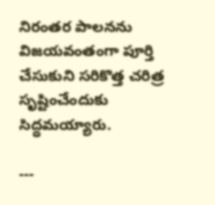నిరంతర పాలనను విజయవంతంగా పూర్తి చేసుకుని సరికొత్త చరిత్ర సృష్టించేందుకు సిద్ధమయ్యారు.

---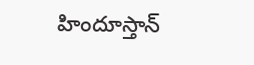హిందూస్తాన్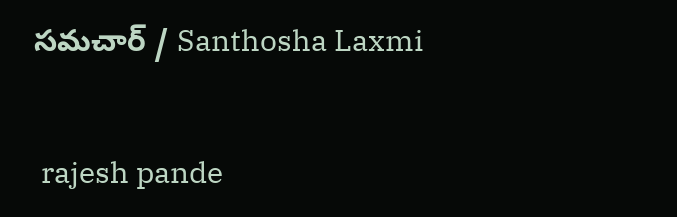సమచార్ / Santhosha Laxmi


 rajesh pande